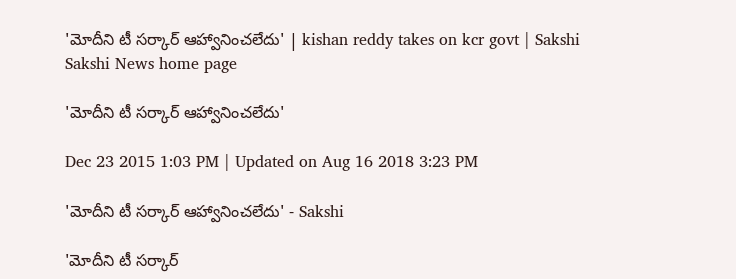'మోదీని టీ సర్కార్ ఆహ్వానించలేదు' | kishan reddy takes on kcr govt | Sakshi
Sakshi News home page

'మోదీని టీ సర్కార్ ఆహ్వానించలేదు'

Dec 23 2015 1:03 PM | Updated on Aug 16 2018 3:23 PM

'మోదీని టీ సర్కార్ ఆహ్వానించలేదు' - Sakshi

'మోదీని టీ సర్కార్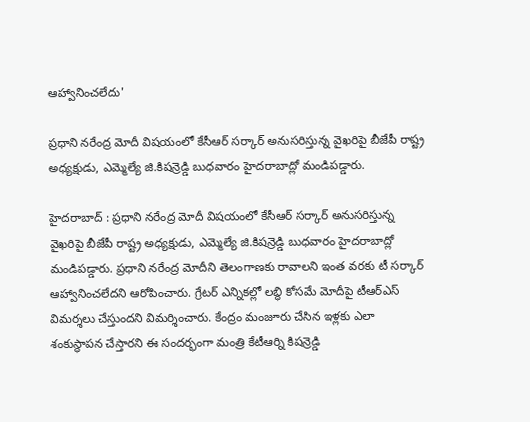ఆహ్వానించలేదు'

ప్రధాని నరేంద్ర మోదీ విషయంలో కేసీఆర్ సర్కార్ అనుసరిస్తున్న వైఖరిపై బీజేపీ రాష్ట్ర అధ్యక్షుడు, ఎమ్మెల్యే జి.కిషన్రెడ్డి బుధవారం హైదరాబాద్లో మండిపడ్డారు.

హైదరాబాద్ : ప్రధాని నరేంద్ర మోదీ విషయంలో కేసీఆర్ సర్కార్ అనుసరిస్తున్న వైఖరిపై బీజేపీ రాష్ట్ర అధ్యక్షుడు, ఎమ్మెల్యే జి.కిషన్రెడ్డి బుధవారం హైదరాబాద్లో మండిపడ్డారు. ప్రధాని నరేంద్ర మోదీని తెలంగాణకు రావాలని ఇంత వరకు టీ సర్కార్ ఆహ్వానించలేదని ఆరోపించారు. గ్రేటర్ ఎన్నికల్లో లబ్ధి కోసమే మోదీపై టీఆర్ఎస్ విమర్శలు చేస్తుందని విమర్శించారు. కేంద్రం మంజూరు చేసిన ఇళ్లకు ఎలా శంకుస్థాపన చేస్తారని ఈ సందర్భంగా మంత్రి కేటీఆర్ని కిషన్రెడ్డి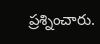ప్రశ్నించారు.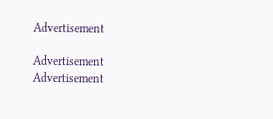Advertisement

Advertisement
Advertisement